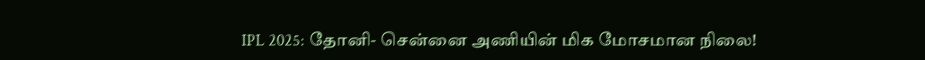IPL 2025: தோனி- சென்னை அணியின் மிக மோசமான நிலை!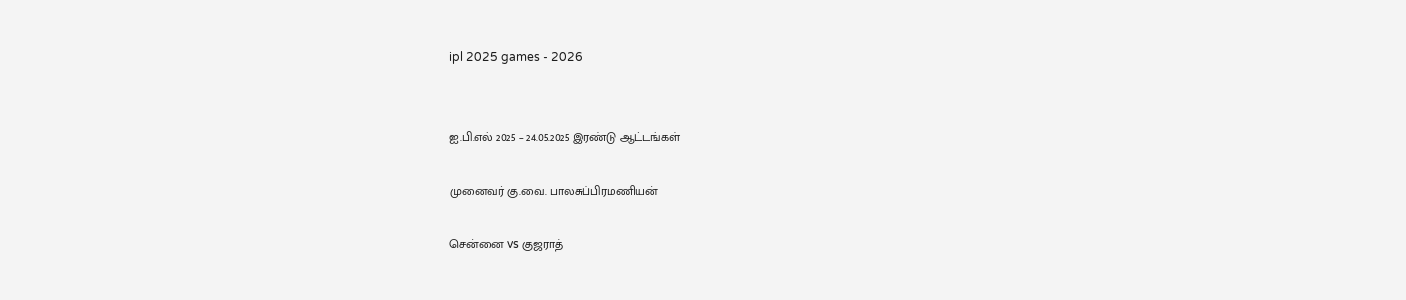ipl 2025 games - 2026


ஐ.பி.எல் 2025 – 24.05.2025 இரண்டு ஆட்டங்கள்

முனைவர் கு.வை. பாலசுப்பிரமணியன்

சென்னை vs குஜராத்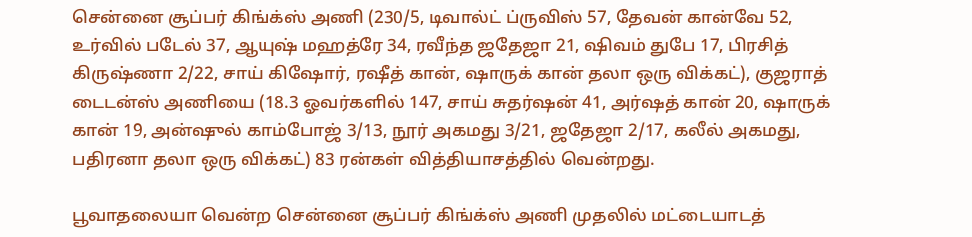சென்னை சூப்பர் கிங்க்ஸ் அணி (230/5, டிவால்ட் ப்ருவிஸ் 57, தேவன் கான்வே 52, உர்வில் படேல் 37, ஆயுஷ் மஹத்ரே 34, ரவீந்த ஜதேஜா 21, ஷிவம் துபே 17, பிரசித் கிருஷ்ணா 2/22, சாய் கிஷோர், ரஷீத் கான், ஷாருக் கான் தலா ஒரு விக்கட்), குஜராத் டைடன்ஸ் அணியை (18.3 ஓவர்களில் 147, சாய் சுதர்ஷன் 41, அர்ஷத் கான் 20, ஷாருக் கான் 19, அன்ஷுல் காம்போஜ் 3/13, நூர் அகமது 3/21, ஜதேஜா 2/17, கலீல் அகமது, பதிரனா தலா ஒரு விக்கட்) 83 ரன்கள் வித்தியாசத்தில் வென்றது.

பூவாதலையா வென்ற சென்னை சூப்பர் கிங்க்ஸ் அணி முதலில் மட்டையாடத்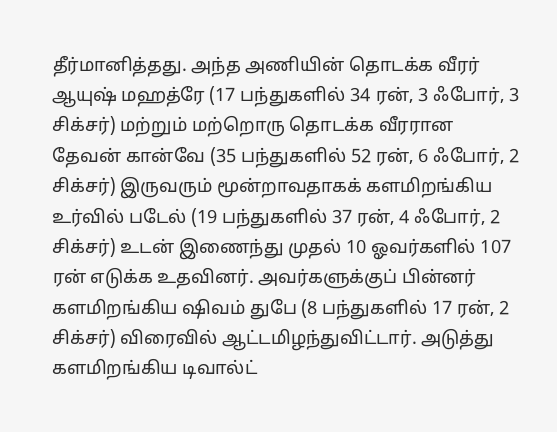தீர்மானித்தது. அந்த அணியின் தொடக்க வீரர் ஆயுஷ் மஹத்ரே (17 பந்துகளில் 34 ரன், 3 ஃபோர், 3 சிக்சர்) மற்றும் மற்றொரு தொடக்க வீரரான தேவன் கான்வே (35 பந்துகளில் 52 ரன், 6 ஃபோர், 2 சிக்சர்) இருவரும் மூன்றாவதாகக் களமிறங்கிய உர்வில் படேல் (19 பந்துகளில் 37 ரன், 4 ஃபோர், 2 சிக்சர்) உடன் இணைந்து முதல் 10 ஓவர்களில் 107 ரன் எடுக்க உதவினர். அவர்களுக்குப் பின்னர் களமிறங்கிய ஷிவம் துபே (8 பந்துகளில் 17 ரன், 2 சிக்சர்) விரைவில் ஆட்டமிழந்துவிட்டார். அடுத்து களமிறங்கிய டிவால்ட்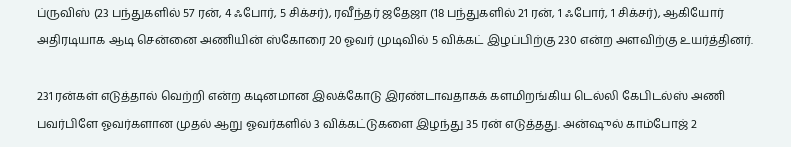ப்ருவிஸ் (23 பந்துகளில் 57 ரன், 4 ஃபோர், 5 சிக்சர்), ரவீந்தர் ஜதேஜா (18 பந்துகளில் 21 ரன், 1 ஃபோர், 1 சிக்சர்), ஆகியோர் அதிரடியாக ஆடி சென்னை அணியின் ஸ்கோரை 20 ஓவர் முடிவில் 5 விக்கட் இழப்பிற்கு 230 என்ற அளவிற்கு உயர்த்தினர்.

231 ரன்கள் எடுத்தால் வெற்றி என்ற கடினமான இலக்கோடு இரண்டாவதாகக் களமிறங்கிய டெல்லி கேபிடல்ஸ் அணி பவர்பிளே ஓவர்களான முதல் ஆறு ஓவர்களில் 3 விக்கட்டுகளை இழந்து 35 ரன் எடுத்தது. அன்ஷுல் காம்போஜ் 2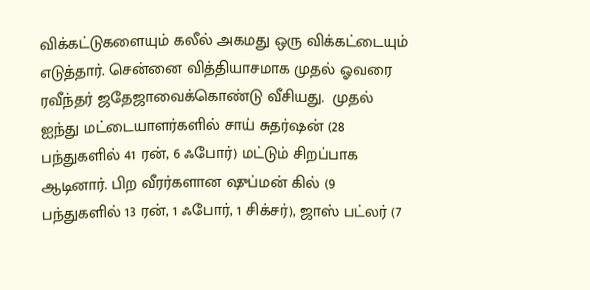விக்கட்டுகளையும் கலீல் அகமது ஒரு விக்கட்டையும் எடுத்தார். சென்னை வித்தியாசமாக முதல் ஓவரை ரவீந்தர் ஜதேஜாவைக்கொண்டு வீசியது.  முதல் ஐந்து மட்டையாளர்களில் சாய் சுதர்ஷன் (28 பந்துகளில் 41 ரன், 6 ஃபோர்) மட்டும் சிறப்பாக ஆடினார். பிற வீரர்களான ஷுப்மன் கில் (9 பந்துகளில் 13 ரன், 1 ஃபோர், 1 சிக்சர்), ஜாஸ் பட்லர் (7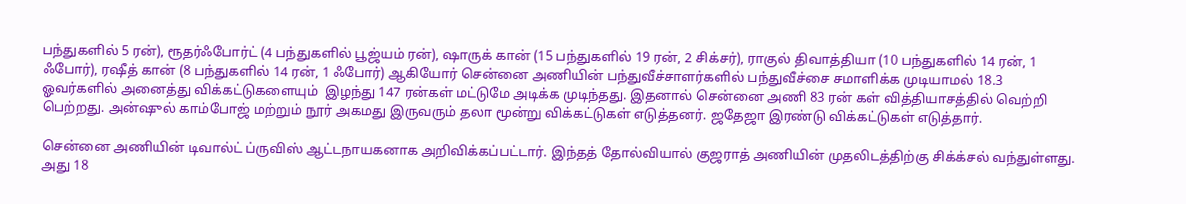பந்துகளில் 5 ரன்), ரூதர்ஃபோர்ட் (4 பந்துகளில் பூஜ்யம் ரன்), ஷாருக் கான் (15 பந்துகளில் 19 ரன், 2 சிக்சர்), ராகுல் திவாத்தியா (10 பந்துகளில் 14 ரன், 1 ஃபோர்), ரஷீத் கான் (8 பந்துகளில் 14 ரன், 1 ஃபோர்) ஆகியோர் சென்னை அணியின் பந்துவீச்சாளர்களில் பந்துவீச்சை சமாளிக்க முடியாமல் 18.3 ஓவர்களில் அனைத்து விக்கட்டுகளையும்  இழந்து 147 ரன்கள் மட்டுமே அடிக்க முடிந்தது. இதனால் சென்னை அணி 83 ரன் கள் வித்தியாசத்தில் வெற்றி பெற்றது. அன்ஷுல் காம்போஜ் மற்றும் நூர் அகமது இருவரும் தலா மூன்று விக்கட்டுகள் எடுத்தனர். ஜதேஜா இரண்டு விக்கட்டுகள் எடுத்தார்.

சென்னை அணியின் டிவால்ட் ப்ருவிஸ் ஆட்டநாயகனாக அறிவிக்கப்பட்டார். இந்தத் தோல்வியால் குஜராத் அணியின் முதலிடத்திற்கு சிக்க்சல் வந்துள்ளது. அது 18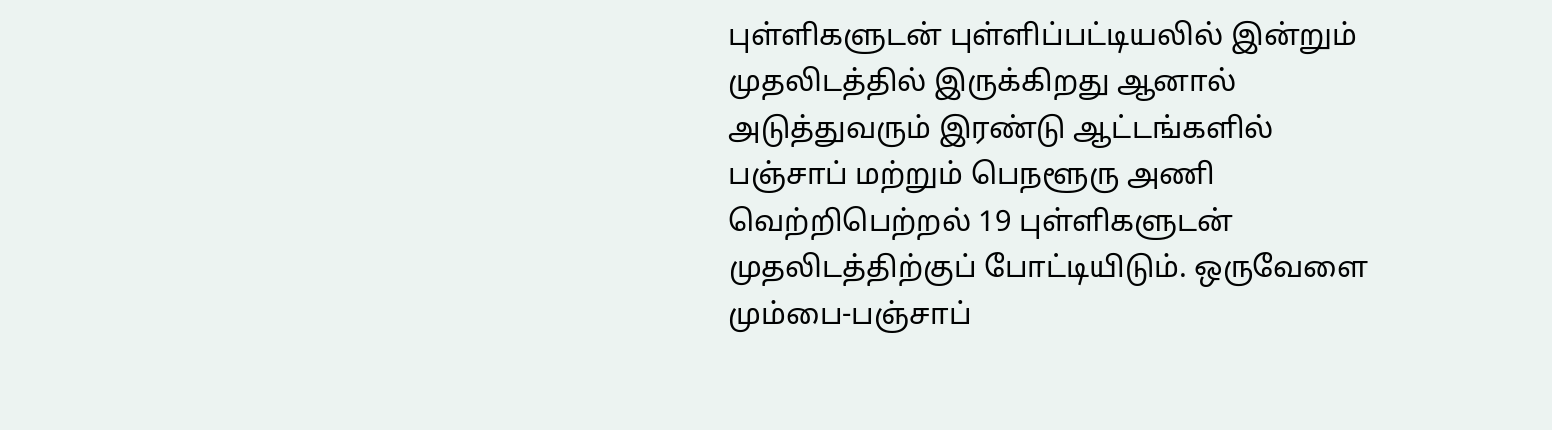புள்ளிகளுடன் புள்ளிப்பட்டியலில் இன்றும் முதலிடத்தில் இருக்கிறது ஆனால் அடுத்துவரும் இரண்டு ஆட்டங்களில் பஞ்சாப் மற்றும் பெநளூரு அணி வெற்றிபெற்றல் 19 புள்ளிகளுடன் முதலிடத்திற்குப் போட்டியிடும். ஒருவேளை  மும்பை-பஞ்சாப்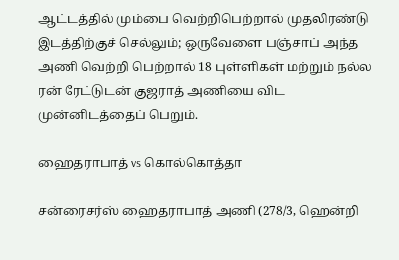ஆட்டத்தில் மும்பை வெற்றிபெற்றால் முதலிரண்டு இடத்திற்குச் செல்லும்; ஒருவேளை பஞ்சாப் அந்த அணி வெற்றி பெற்றால் 18 புள்ளிகள் மற்றும் நல்ல ரன் ரேட்டுடன் குஜராத் அணியை விட முன்னிடத்தைப் பெறும்.

ஹைதராபாத் vs கொல்கொத்தா

சன்ரைசர்ஸ் ஹைதராபாத் அணி (278/3, ஹென்றி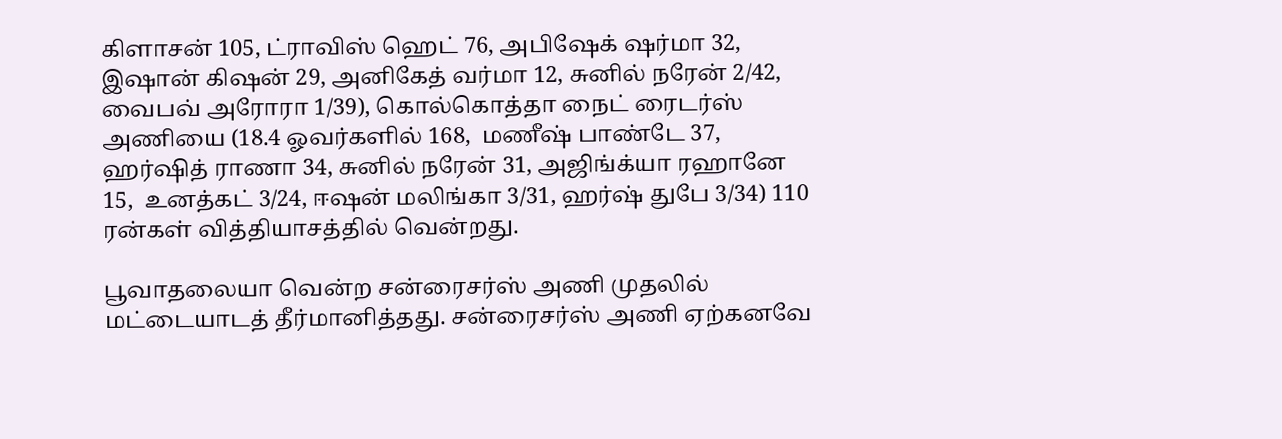கிளாசன் 105, ட்ராவிஸ் ஹெட் 76, அபிஷேக் ஷர்மா 32, இஷான் கிஷன் 29, அனிகேத் வர்மா 12, சுனில் நரேன் 2/42, வைபவ் அரோரா 1/39), கொல்கொத்தா நைட் ரைடர்ஸ் அணியை (18.4 ஓவர்களில் 168,  மணீஷ் பாண்டே 37, ஹர்ஷித் ராணா 34, சுனில் நரேன் 31, அஜிங்க்யா ரஹானே 15,  உனத்கட் 3/24, ஈஷன் மலிங்கா 3/31, ஹர்ஷ் துபே 3/34) 110 ரன்கள் வித்தியாசத்தில் வென்றது.

பூவாதலையா வென்ற சன்ரைசர்ஸ் அணி முதலில் மட்டையாடத் தீர்மானித்தது. சன்ரைசர்ஸ் அணி ஏற்கனவே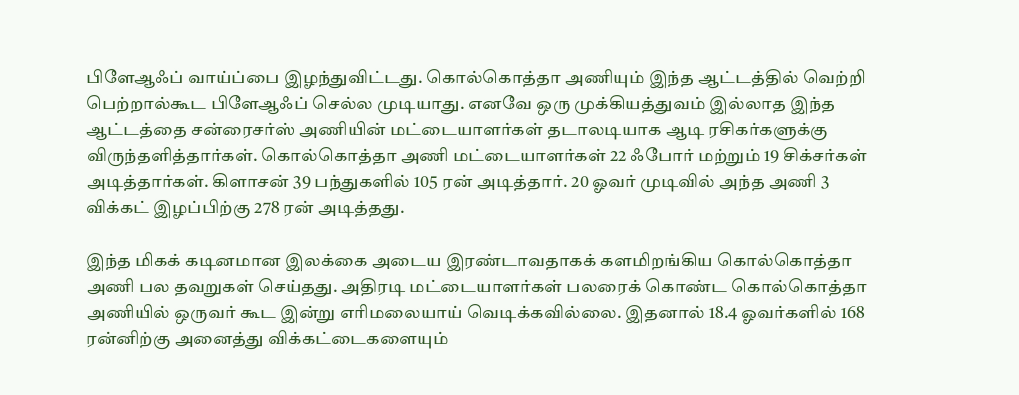பிளேஆஃப் வாய்ப்பை இழந்துவிட்டது. கொல்கொத்தா அணியும் இந்த ஆட்டத்தில் வெற்றி பெற்றால்கூட பிளேஆஃப் செல்ல முடியாது. எனவே ஒரு முக்கியத்துவம் இல்லாத இந்த ஆட்டத்தை சன்ரைசர்ஸ் அணியின் மட்டையாளர்கள் தடாலடியாக ஆடி ரசிகர்களுக்கு விருந்தளித்தார்கள். கொல்கொத்தா அணி மட்டையாளர்கள் 22 ஃபோர் மற்றும் 19 சிக்சர்கள் அடித்தார்கள். கிளாசன் 39 பந்துகளில் 105 ரன் அடித்தார். 20 ஓவர் முடிவில் அந்த அணி 3 விக்கட் இழப்பிற்கு 278 ரன் அடித்தது.

இந்த மிகக் கடினமான இலக்கை அடைய இரண்டாவதாகக் களமிறங்கிய கொல்கொத்தா அணி பல தவறுகள் செய்தது. அதிரடி மட்டையாளர்கள் பலரைக் கொண்ட கொல்கொத்தா அணியில் ஒருவர் கூட இன்று எரிமலையாய் வெடிக்கவில்லை. இதனால் 18.4 ஓவர்களில் 168 ரன்னிற்கு அனைத்து விக்கட்டைகளையும்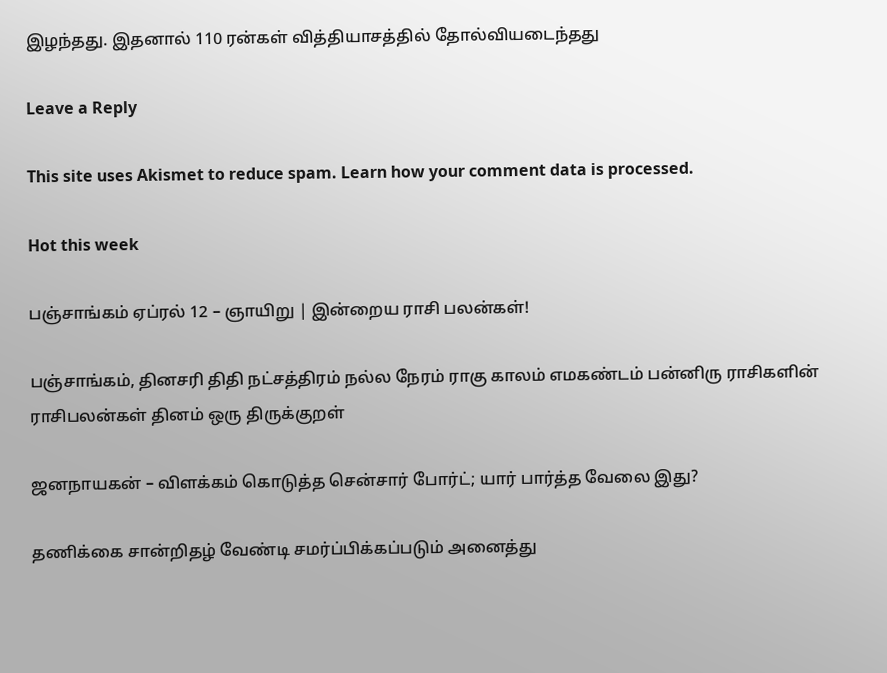இழந்தது. இதனால் 110 ரன்கள் வித்தியாசத்தில் தோல்வியடைந்தது

Leave a Reply

This site uses Akismet to reduce spam. Learn how your comment data is processed.

Hot this week

பஞ்சாங்கம் ஏப்ரல் 12 – ஞாயிறு | இன்றைய ராசி பலன்கள்!

பஞ்சாங்கம், தினசரி திதி நட்சத்திரம் நல்ல நேரம் ராகு காலம் எமகண்டம் பன்னிரு ராசிகளின் ராசிபலன்கள் தினம் ஒரு திருக்குறள்

ஜனநாயகன் – விளக்கம் கொடுத்த சென்சார் போர்ட்; யார் பார்த்த வேலை இது?

தணிக்கை சான்றிதழ் வேண்டி சமர்ப்பிக்கப்படும் அனைத்து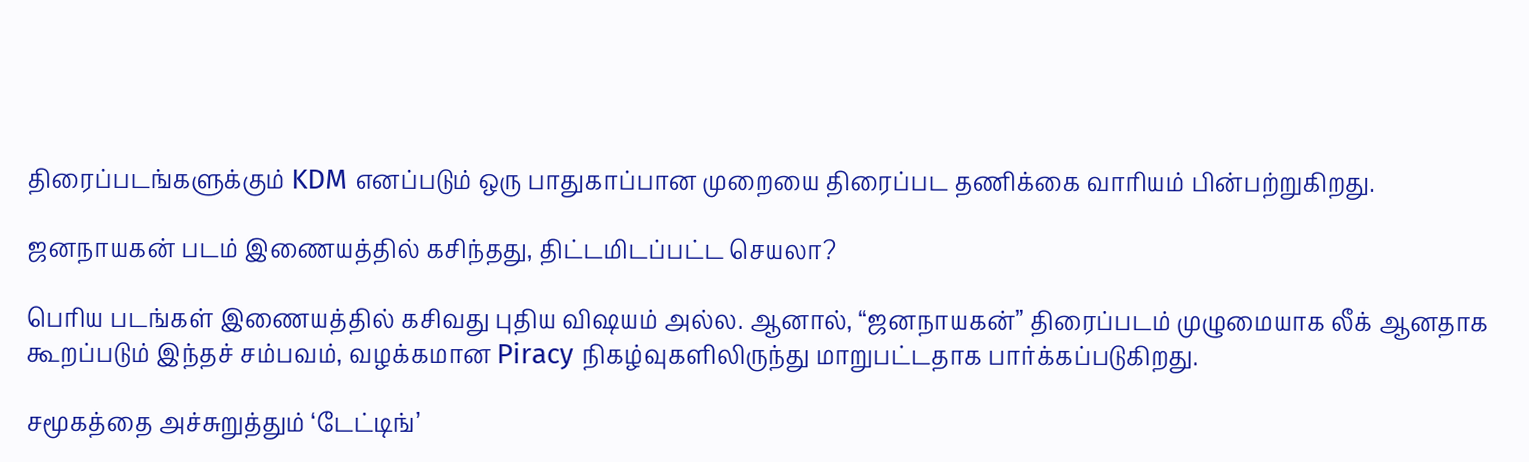திரைப்படங்களுக்கும் KDM எனப்படும் ஒரு பாதுகாப்பான முறையை திரைப்பட தணிக்கை வாரியம் பின்பற்றுகிறது.

ஜனநாயகன் படம் இணையத்தில் கசிந்தது, திட்டமிடப்பட்ட செயலா?

பெரிய படங்கள் இணையத்தில் கசிவது புதிய விஷயம் அல்ல. ஆனால், “ஜனநாயகன்” திரைப்படம் முழுமையாக லீக் ஆனதாக கூறப்படும் இந்தச் சம்பவம், வழக்கமான Piracy நிகழ்வுகளிலிருந்து மாறுபட்டதாக பார்க்கப்படுகிறது.

சமூகத்தை அச்சுறுத்தும் ‘டேட்டிங்’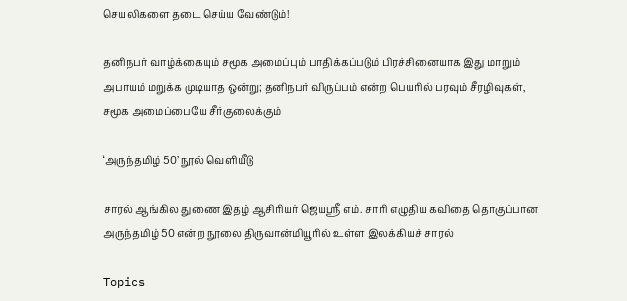செயலிகளை தடை செய்ய வேண்டும்!

தனிநபர் வாழ்க்கையும் சமூக அமைப்பும் பாதிக்கப்படும் பிரச்சினையாக இது மாறும் அபாயம் மறுக்க முடியாத ஒன்று; தனிநபர் விருப்பம் என்ற பெயரில் பரவும் சீரழிவுகள், சமூக அமைப்பையே சீர்குலைக்கும்

‘அருந்தமிழ் 50’ நூல் வெளியீடு

சாரல் ஆங்கில துணை இதழ் ஆசிரியர் ஜெயஸ்ரீ எம். சாரி எழுதிய கவிதை தொகுப்பான அருந்தமிழ் 50 என்ற நூலை திருவான்மியூரில் உள்ள இலக்கியச் சாரல்

Topics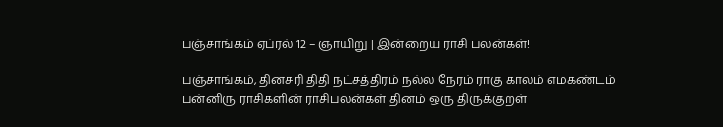பஞ்சாங்கம் ஏப்ரல் 12 – ஞாயிறு | இன்றைய ராசி பலன்கள்!

பஞ்சாங்கம், தினசரி திதி நட்சத்திரம் நல்ல நேரம் ராகு காலம் எமகண்டம் பன்னிரு ராசிகளின் ராசிபலன்கள் தினம் ஒரு திருக்குறள்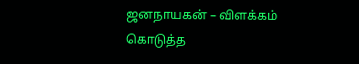ஜனநாயகன் – விளக்கம் கொடுத்த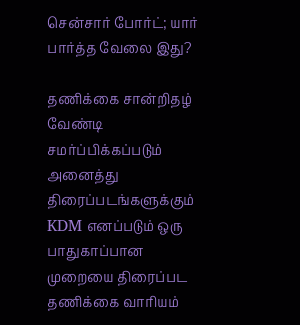சென்சார் போர்ட்; யார் பார்த்த வேலை இது?

தணிக்கை சான்றிதழ் வேண்டி சமர்ப்பிக்கப்படும் அனைத்து திரைப்படங்களுக்கும் KDM எனப்படும் ஒரு பாதுகாப்பான முறையை திரைப்பட தணிக்கை வாரியம்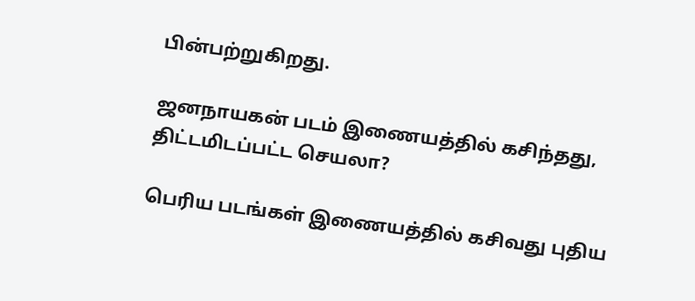பின்பற்றுகிறது.

ஜனநாயகன் படம் இணையத்தில் கசிந்தது, திட்டமிடப்பட்ட செயலா?

பெரிய படங்கள் இணையத்தில் கசிவது புதிய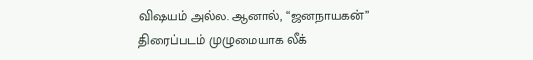விஷயம் அல்ல. ஆனால், “ஜனநாயகன்” திரைப்படம் முழுமையாக லீக்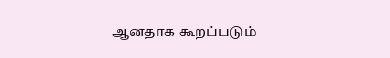ஆனதாக கூறப்படும்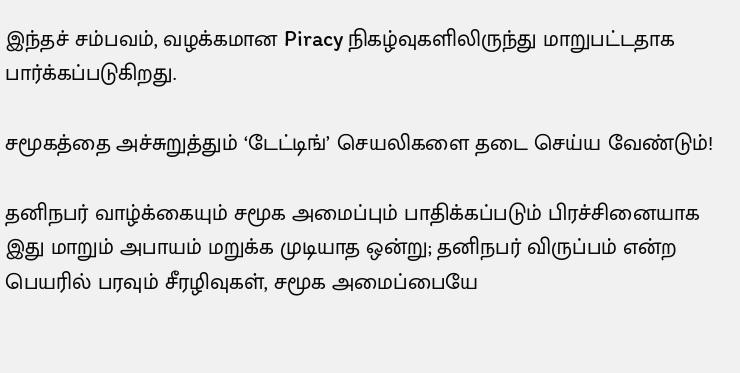இந்தச் சம்பவம், வழக்கமான Piracy நிகழ்வுகளிலிருந்து மாறுபட்டதாக பார்க்கப்படுகிறது.

சமூகத்தை அச்சுறுத்தும் ‘டேட்டிங்’ செயலிகளை தடை செய்ய வேண்டும்!

தனிநபர் வாழ்க்கையும் சமூக அமைப்பும் பாதிக்கப்படும் பிரச்சினையாக இது மாறும் அபாயம் மறுக்க முடியாத ஒன்று; தனிநபர் விருப்பம் என்ற பெயரில் பரவும் சீரழிவுகள், சமூக அமைப்பையே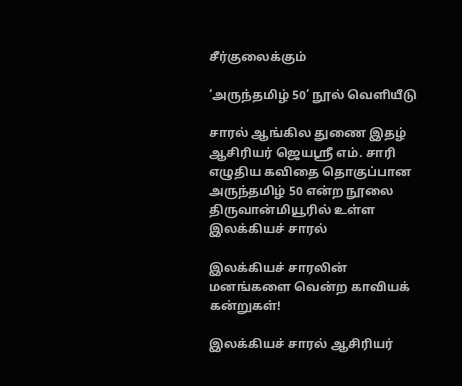சீர்குலைக்கும்

‘அருந்தமிழ் 50’ நூல் வெளியீடு

சாரல் ஆங்கில துணை இதழ் ஆசிரியர் ஜெயஸ்ரீ எம். சாரி எழுதிய கவிதை தொகுப்பான அருந்தமிழ் 50 என்ற நூலை திருவான்மியூரில் உள்ள இலக்கியச் சாரல்

இலக்கியச் சாரலின் மனங்களை வென்ற காவியக் கன்றுகள்!

இலக்கியச் சாரல் ஆசிரியர்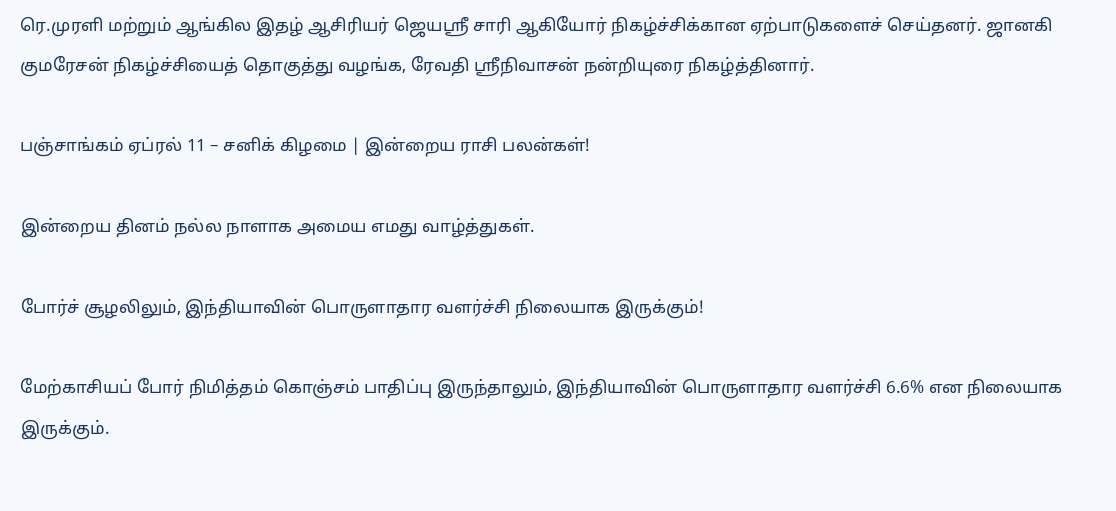ரெ.முரளி மற்றும் ஆங்கில இதழ் ஆசிரியர் ஜெயஶ்ரீ சாரி ஆகியோர் நிகழ்ச்சிக்கான ஏற்பாடுகளைச் செய்தனர். ஜானகி குமரேசன் நிகழ்ச்சியைத் தொகுத்து வழங்க, ரேவதி ஸ்ரீநிவாசன் நன்றியுரை நிகழ்த்தினார்.

பஞ்சாங்கம் ஏப்ரல் 11 – சனிக் கிழமை | இன்றைய ராசி பலன்கள்!

இன்றைய தினம் நல்ல நாளாக அமைய எமது வாழ்த்துகள்.

போர்ச் சூழலிலும், இந்தியாவின் பொருளாதார வளர்ச்சி நிலையாக இருக்கும்!

மேற்காசியப் போர் நிமித்தம் கொஞ்சம் பாதிப்பு இருந்தாலும், இந்தியாவின் பொருளாதார வளர்ச்சி 6.6% என நிலையாக இருக்கும்.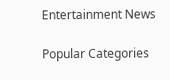Entertainment News

Popular Categories